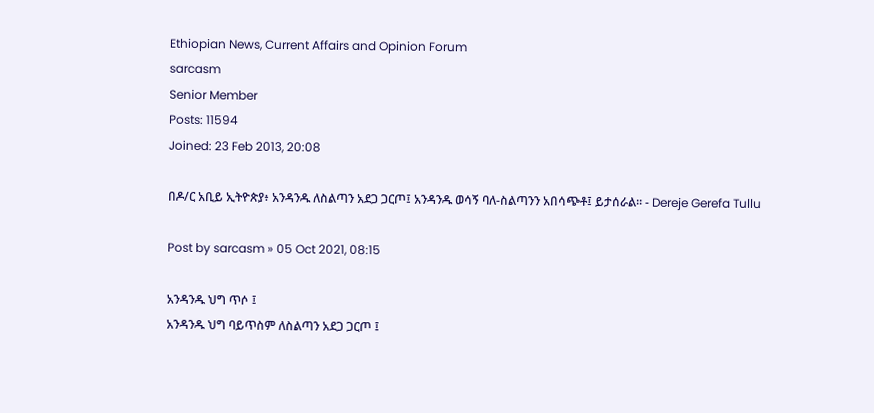Ethiopian News, Current Affairs and Opinion Forum
sarcasm
Senior Member
Posts: 11594
Joined: 23 Feb 2013, 20:08

በዶ/ር አቢይ ኢትዮጵያ፥ አንዳንዱ ለስልጣን አደጋ ጋርጦ፤ አንዳንዱ ወሳኝ ባለ-ስልጣንን አበሳጭቶ፤ ይታሰራል። - Dereje Gerefa Tullu

Post by sarcasm » 05 Oct 2021, 08:15

አንዳንዱ ህግ ጥሶ ፤
አንዳንዱ ህግ ባይጥስም ለስልጣን አደጋ ጋርጦ ፤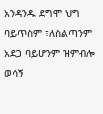አንዳንዱ ደግሞ ህግ ባይጥስም ፣ለስልጣንም አደጋ ባይሆንም ዝምብሎ ወሳኝ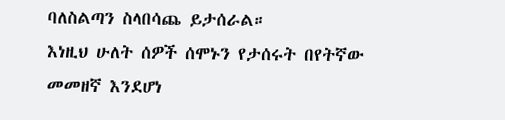ባለስልጣን ስላበሳጨ ይታሰራል።
እነዚህ ሁለት ሰዎች ሰሞኑን የታሰሩት በየትኛው መመዘኛ እንደሆነ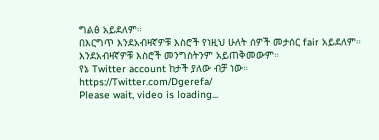ግልፅ አይደለም።
በእርግጥ እንደአብዛኛዎቹ እስሮች የነዚህ ሁለት ሰዎች መታሰር fair አይደለም።
እንደአብዛኛዎቹ እስሮች መንግስትንም አይጠቅመውም።
የኔ Twitter account ከታች ያለው ብቻ ነው።
https://Twitter.com/Dgerefa/
Please wait, video is loading...